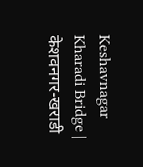Keshavnagar Kharadi Bridge | केशवनगर-खराडी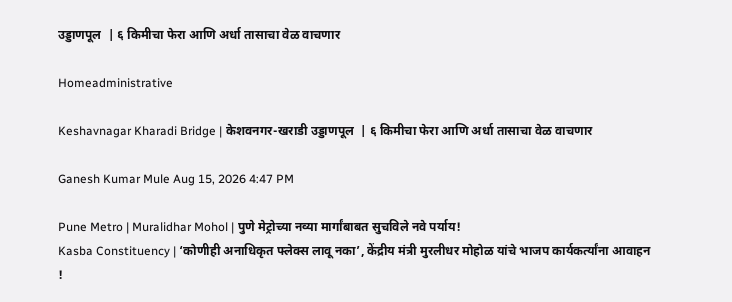उड्डाणपूल  | ६ किमीचा फेरा आणि अर्धा तासाचा वेळ वाचणार

Homeadministrative

Keshavnagar Kharadi Bridge | केशवनगर-खराडी उड्डाणपूल  | ६ किमीचा फेरा आणि अर्धा तासाचा वेळ वाचणार

Ganesh Kumar Mule Aug 15, 2026 4:47 PM

Pune Metro | Muralidhar Mohol | पुणे मेट्रोच्या नव्या मार्गांबाबत सुचविले नवे पर्याय!
Kasba Constituency | ‘कोणीही अनाधिकृत फ्लेक्स लावू नका’, केंद्रीय मंत्री मुरलीधर मोहोळ यांचे भाजप कार्यकर्त्यांना आवाहन !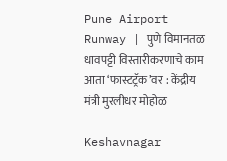Pune Airport Runway | पुणे विमानतळ धावपट्टी विस्तारीकरणाचे काम आता ‘फास्टट्रॅक’वर : केंद्रीय मंत्री मुरलीधर मोहोळ

Keshavnagar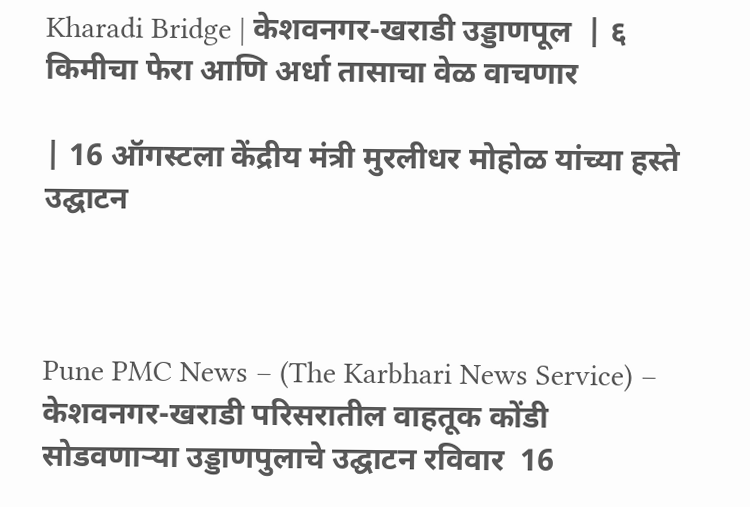Kharadi Bridge | केशवनगर-खराडी उड्डाणपूल  | ६ किमीचा फेरा आणि अर्धा तासाचा वेळ वाचणार

| 16 ऑगस्टला केंद्रीय मंत्री मुरलीधर मोहोळ यांच्या हस्ते उद्घाटन



Pune PMC News – (The Karbhari News Service) – केशवनगर-खराडी परिसरातील वाहतूक कोंडी सोडवणाऱ्या उड्डाणपुलाचे उद्घाटन रविवार  16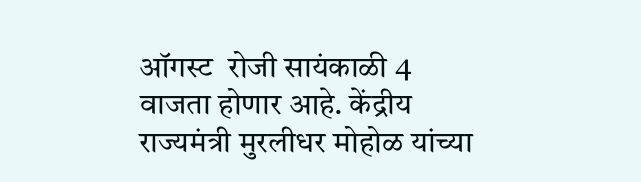ऑगस्ट  रोजी सायंकाळी 4 वाजता होणार आहे. केंद्रीय राज्यमंत्री मुरलीधर मोहोळ यांच्या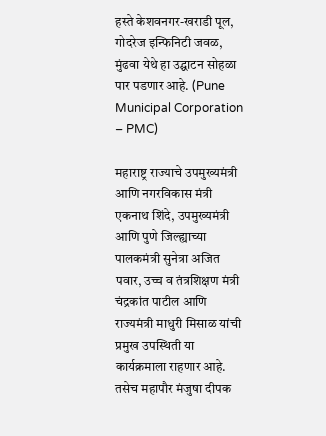हस्ते केशवनगर-खराडी पूल, गोदरेज इन्फिनिटी जवळ, मुंढवा येथे हा उद्घाटन सोहळा पार पडणार आहे. (Pune Municipal Corporation – PMC)

महाराष्ट्र राज्याचे उपमुख्यमंत्री आणि नगरविकास मंत्री एकनाथ शिंदे, उपमुख्यमंत्री आणि पुणे जिल्ह्याच्या पालकमंत्री सुनेत्रा अजित पवार, उच्च व तंत्रशिक्षण मंत्री चंद्रकांत पाटील आणि राज्यमंत्री माधुरी मिसाळ यांची प्रमुख उपस्थिती या कार्यक्रमाला राहणार आहे. तसेच महापौर मंजुषा दीपक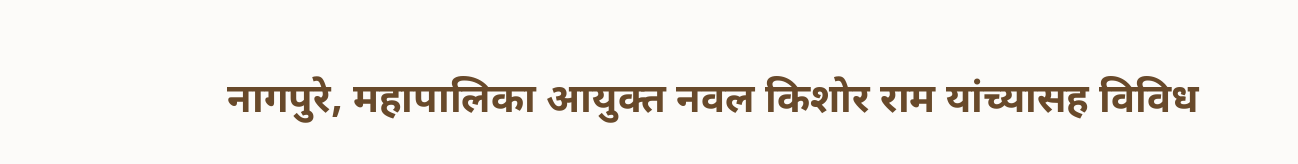नागपुरे, महापालिका आयुक्त नवल किशोर राम यांच्यासह विविध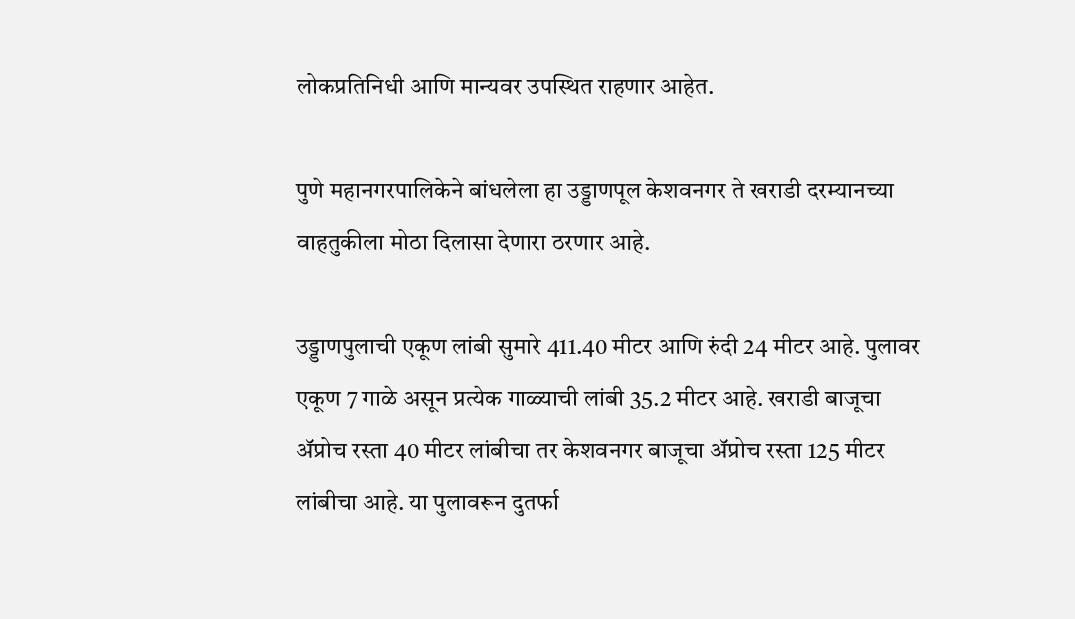लोकप्रतिनिधी आणि मान्यवर उपस्थित राहणार आहेत.

पुणे महानगरपालिकेने बांधलेला हा उड्डाणपूल केशवनगर ते खराडी दरम्यानच्या वाहतुकीला मोठा दिलासा देणारा ठरणार आहे.

उड्डाणपुलाची एकूण लांबी सुमारे 411.40 मीटर आणि रुंदी 24 मीटर आहे. पुलावर एकूण 7 गाळे असून प्रत्येक गाळ्याची लांबी 35.2 मीटर आहे. खराडी बाजूचा अ‍ॅप्रोच रस्ता 40 मीटर लांबीचा तर केशवनगर बाजूचा अ‍ॅप्रोच रस्ता 125 मीटर लांबीचा आहे. या पुलावरून दुतर्फा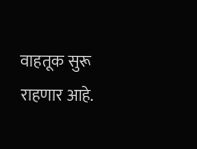वाहतूक सुरू राहणार आहे.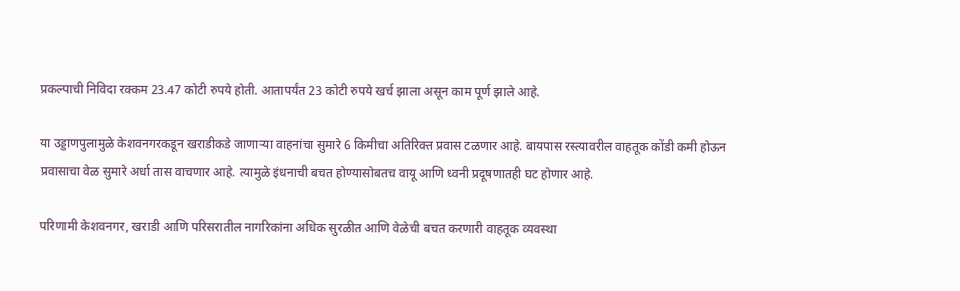प्रकल्पाची निविदा रक्कम 23.47 कोटी रुपये होती. आतापर्यंत 23 कोटी रुपये खर्च झाला असून काम पूर्ण झाले आहे.

या उड्डाणपुलामुळे केशवनगरकडून खराडीकडे जाणाऱ्या वाहनांचा सुमारे 6 किमीचा अतिरिक्त प्रवास टळणार आहे. बायपास रस्त्यावरील वाहतूक कोंडी कमी होऊन प्रवासाचा वेळ सुमारे अर्धा तास वाचणार आहे. त्यामुळे इंधनाची बचत होण्यासोबतच वायू आणि ध्वनी प्रदूषणातही घट होणार आहे.

परिणामी केशवनगर, खराडी आणि परिसरातील नागरिकांना अधिक सुरळीत आणि वेळेची बचत करणारी वाहतूक व्यवस्था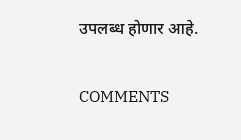उपलब्ध होणार आहे.

COMMENTS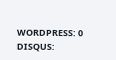WORDPRESS: 0
DISQUS: